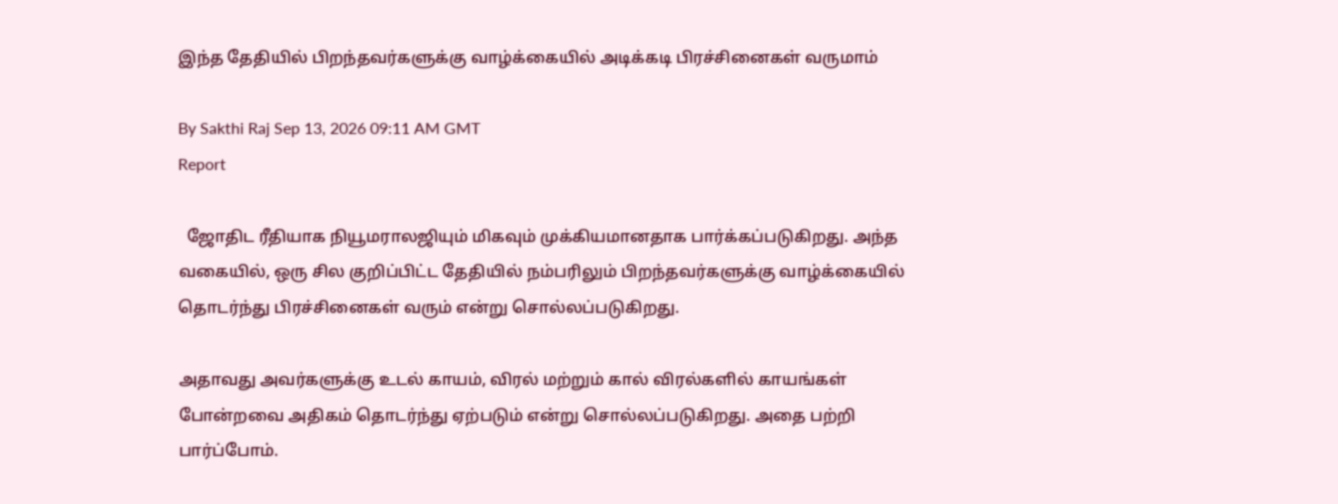இந்த தேதியில் பிறந்தவர்களுக்கு வாழ்க்கையில் அடிக்கடி பிரச்சினைகள் வருமாம்

By Sakthi Raj Sep 13, 2026 09:11 AM GMT
Report

  ஜோதிட ரீதியாக நியூமராலஜியும் மிகவும் முக்கியமானதாக பார்க்கப்படுகிறது. அந்த வகையில், ஒரு சில குறிப்பிட்ட தேதியில் நம்பரிலும் பிறந்தவர்களுக்கு வாழ்க்கையில் தொடர்ந்து பிரச்சினைகள் வரும் என்று சொல்லப்படுகிறது.

அதாவது அவர்களுக்கு உடல் காயம், விரல் மற்றும் கால் விரல்களில் காயங்கள் போன்றவை அதிகம் தொடர்ந்து ஏற்படும் என்று சொல்லப்படுகிறது. அதை பற்றி பார்ப்போம்.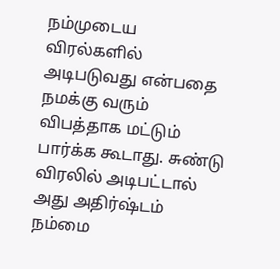நம்முடைய விரல்களில் அடிபடுவது என்பதை நமக்கு வரும் விபத்தாக மட்டும் பார்க்க கூடாது. சுண்டு விரலில் அடிபட்டால் அது அதிர்ஷ்டம் நம்மை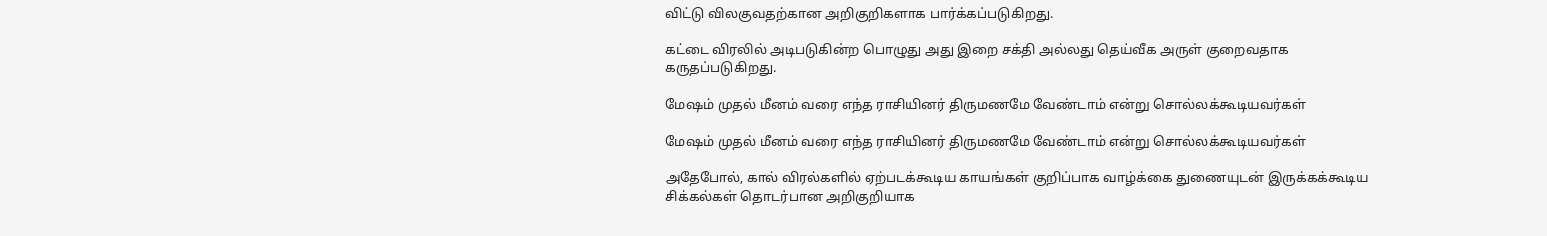விட்டு விலகுவதற்கான அறிகுறிகளாக பார்க்கப்படுகிறது.

கட்டை விரலில் அடிபடுகின்ற பொழுது அது இறை சக்தி அல்லது தெய்வீக அருள் குறைவதாக கருதப்படுகிறது.

மேஷம் முதல் மீனம் வரை எந்த ராசியினர் திருமணமே வேண்டாம் என்று சொல்லக்கூடியவர்கள்

மேஷம் முதல் மீனம் வரை எந்த ராசியினர் திருமணமே வேண்டாம் என்று சொல்லக்கூடியவர்கள்

அதேபோல், கால் விரல்களில் ஏற்படக்கூடிய காயங்கள் குறிப்பாக வாழ்க்கை துணையுடன் இருக்கக்கூடிய சிக்கல்கள் தொடர்பான அறிகுறியாக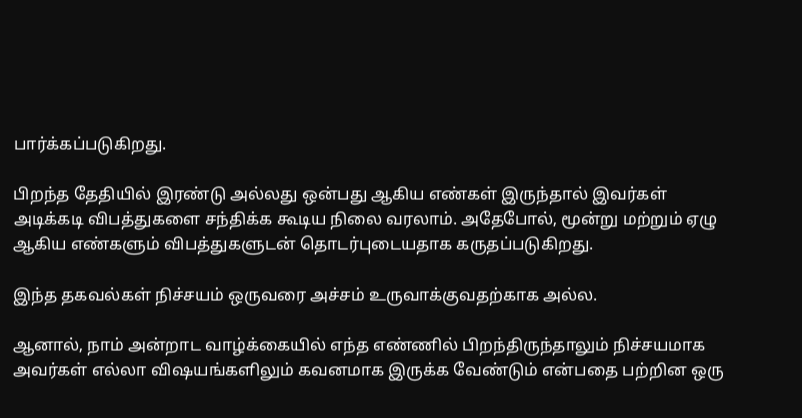பார்க்கப்படுகிறது.

பிறந்த தேதியில் இரண்டு அல்லது ஒன்பது ஆகிய எண்கள் இருந்தால் இவர்கள் அடிக்கடி விபத்துகளை சந்திக்க கூடிய நிலை வரலாம். அதேபோல், மூன்று மற்றும் ஏழு ஆகிய எண்களும் விபத்துகளுடன் தொடர்புடையதாக கருதப்படுகிறது.

இந்த தகவல்கள் நிச்சயம் ஒருவரை அச்சம் உருவாக்குவதற்காக அல்ல.

ஆனால், நாம் அன்றாட வாழ்க்கையில் எந்த எண்ணில் பிறந்திருந்தாலும் நிச்சயமாக அவர்கள் எல்லா விஷயங்களிலும் கவனமாக இருக்க வேண்டும் என்பதை பற்றின ஒரு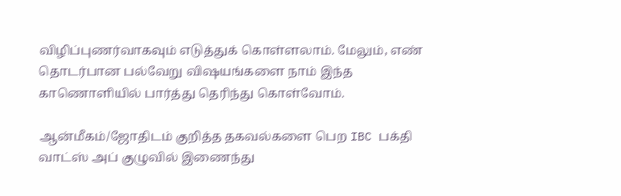விழிப்புணர்வாகவும் எடுத்துக் கொள்ளலாம். மேலும், எண் தொடர்பான பல்வேறு விஷயங்களை நாம் இந்த காணொளியில் பார்த்து தெரிந்து கொள்வோம்.

ஆன்மீகம்/ஜோதிடம் குறித்த தகவல்களை பெற IBC பக்தி வாட்ஸ் அப் குழுவில் இணைந்து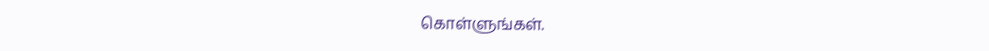கொள்ளுங்கள்.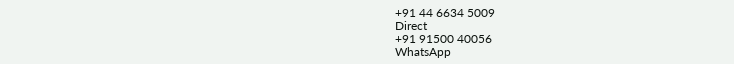+91 44 6634 5009
Direct
+91 91500 40056
WhatsApp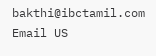bakthi@ibctamil.com
Email US